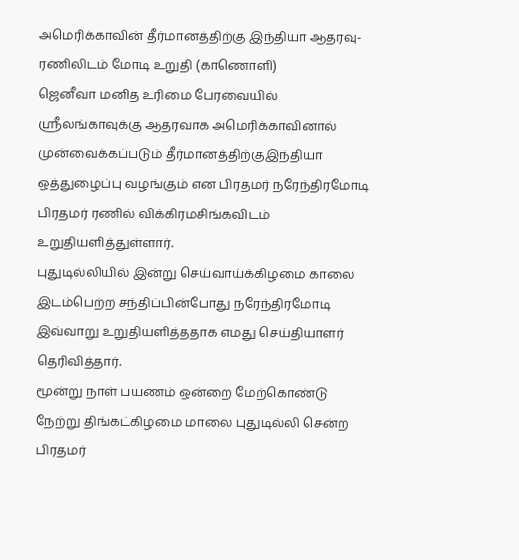அமெரிக்காவின் தீர்மானத்திற்கு இந்தியா ஆதரவு- ரணிலிடம் மோடி உறுதி (காணொளி)
ஜெனீவா மனித உரிமை பேரவையில் ஸ்ரீலங்காவுக்கு ஆதரவாக அமெரிக்காவினால் முன்வைக்கப்படும் தீர்மானத்திற்குஇந்தியா ஒத்துழைப்பு வழங்கும் என பிரதமர் நரேந்திரமோடி பிரதமர் ரணில் விக்கிரமசிங்கவிடம் உறுதியளித்துள்ளார்.
புதுடில்லியில் இன்று செய்வாய்க்கிழமை காலை இடம்பெற்ற சந்திப்பின்போது நரேந்திரமோடி இவ்வாறு உறுதியளித்ததாக எமது செய்தியாளர் தெரிவித்தார்.
மூன்று நாள் பயணம் ஒன்றை மேற்கொண்டு நேற்று திங்கட்கிழமை மாலை புதுடில்லி சென்ற பிரதமர்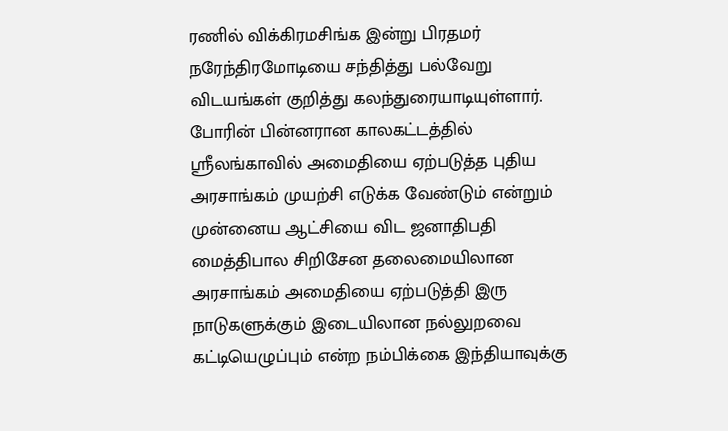ரணில் விக்கிரமசிங்க இன்று பிரதமர் நரேந்திரமோடியை சந்தித்து பல்வேறு விடயங்கள் குறித்து கலந்துரையாடியுள்ளார்.
போரின் பின்னரான காலகட்டத்தில் ஸ்ரீலங்காவில் அமைதியை ஏற்படுத்த புதிய அரசாங்கம் முயற்சி எடுக்க வேண்டும் என்றும் முன்னைய ஆட்சியை விட ஜனாதிபதி மைத்திபால சிறிசேன தலைமையிலான அரசாங்கம் அமைதியை ஏற்படுத்தி இரு நாடுகளுக்கும் இடையிலான நல்லுறவை கட்டியெழுப்பும் என்ற நம்பிக்கை இந்தியாவுக்கு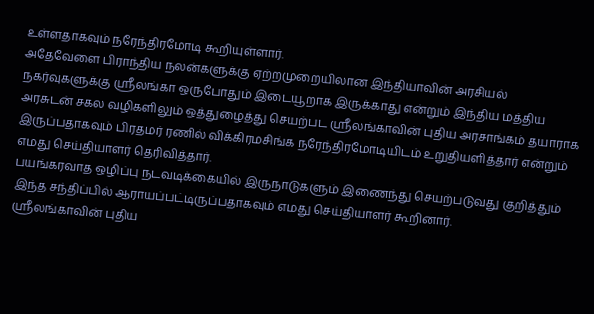உள்ளதாகவும் நரேந்திரமோடி கூறியுள்ளார்.
அதேவேளை பிராந்திய நலன்களுக்கு ஏற்றமுறையிலான இந்தியாவின் அரசியல் நகர்வுகளுக்கு ஸ்ரீலங்கா ஒருபோதும் இடையூறாக இருக்காது என்றும் இந்திய மத்திய அரசுடன் சகல வழிகளிலும் ஒத்துழைத்து செயற்பட ஸ்ரீலங்காவின் புதிய அரசாங்கம் தயாராக இருப்பதாகவும் பிரதமர் ரணில் விக்கிரமசிங்க நரேந்திரமோடியிடம் உறுதியளித்தார் என்றும் எமது செய்தியாளர் தெரிவித்தார்.
பயங்கரவாத ஒழிப்பு நடவடிக்கையில் இருநாடுகளும் இணைந்து செயற்படுவது குறித்தும் இந்த சந்திப்பில் ஆராயப்பட்டிருப்பதாகவும் எமது செய்தியாளர் கூறினார்.
ஸ்ரீலங்காவின் புதிய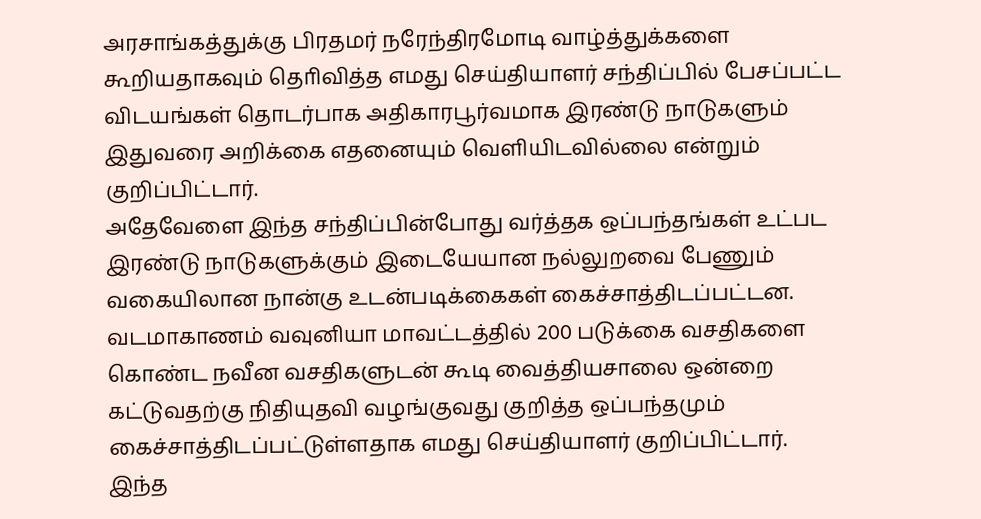அரசாங்கத்துக்கு பிரதமர் நரேந்திரமோடி வாழ்த்துக்களை கூறியதாகவும் தொிவித்த எமது செய்தியாளர் சந்திப்பில் பேசப்பட்ட விடயங்கள் தொடர்பாக அதிகாரபூர்வமாக இரண்டு நாடுகளும் இதுவரை அறிக்கை எதனையும் வெளியிடவில்லை என்றும் குறிப்பிட்டார்.
அதேவேளை இந்த சந்திப்பின்போது வர்த்தக ஒப்பந்தங்கள் உட்பட இரண்டு நாடுகளுக்கும் இடையேயான நல்லுறவை பேணும் வகையிலான நான்கு உடன்படிக்கைகள் கைச்சாத்திடப்பட்டன.
வடமாகாணம் வவுனியா மாவட்டத்தில் 200 படுக்கை வசதிகளை கொண்ட நவீன வசதிகளுடன் கூடி வைத்தியசாலை ஒன்றை கட்டுவதற்கு நிதியுதவி வழங்குவது குறித்த ஒப்பந்தமும் கைச்சாத்திடப்பட்டுள்ளதாக எமது செய்தியாளர் குறிப்பிட்டார்.
இந்த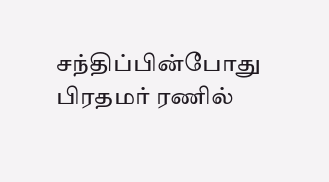சந்திப்பின்போது பிரதமர் ரணில்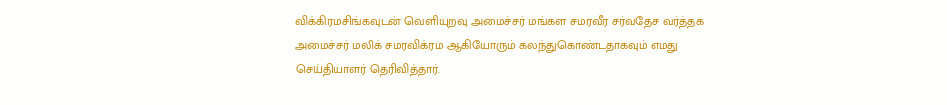விக்கிரமசிங்கவுடன் வெளியுறவு அமைச்சர் மங்கள சமரவீர சர்வதேச வர்த்தக அமைச்சர் மலிக் சமரவிக்ரம ஆகியோரும் கலந்துகொண்டதாகவும் எமது செய்தியாளர் தெரிவித்தார்.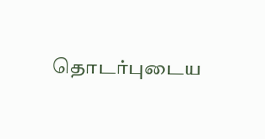தொடர்புடைய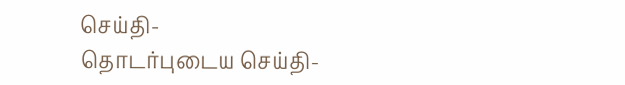செய்தி-
தொடர்புடைய செய்தி-